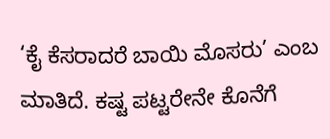‘ಕೈ ಕೆಸರಾದರೆ ಬಾಯಿ ಮೊಸರು’ ಎಂಬ ಮಾತಿದೆ. ಕಷ್ಟ ಪಟ್ಟರೇನೇ ಕೊನೆಗೆ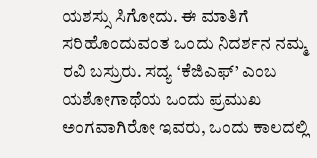ಯಶಸ್ಸು ಸಿಗೋದು. ಈ ಮಾತಿಗೆ ಸರಿಹೊಂದುವಂತ ಒಂದು ನಿದರ್ಶನ ನಮ್ಮ ರವಿ ಬಸ್ರುರು. ಸದ್ಯ ‘ಕೆಜಿಎಫ್’ ಎಂಬ ಯಶೋಗಾಥೆಯ ಒಂದು ಪ್ರಮುಖ ಅಂಗವಾಗಿರೋ ಇವರು, ಒಂದು ಕಾಲದಲ್ಲಿ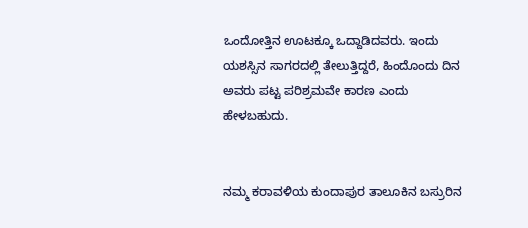ಒಂದೋತ್ತಿನ ಊಟಕ್ಕೂ ಒದ್ದಾಡಿದವರು. ಇಂದು ಯಶಸ್ಸಿನ ಸಾಗರದಲ್ಲಿ ತೇಲುತ್ತಿದ್ದರೆ, ಹಿಂದೊಂದು ದಿನ ಅವರು ಪಟ್ಟ ಪರಿಶ್ರಮವೇ ಕಾರಣ ಎಂದು ಹೇಳಬಹುದು.


ನಮ್ಮ ಕರಾವಳಿಯ ಕುಂದಾಪುರ ತಾಲೂಕಿನ ಬಸ್ರುರಿನ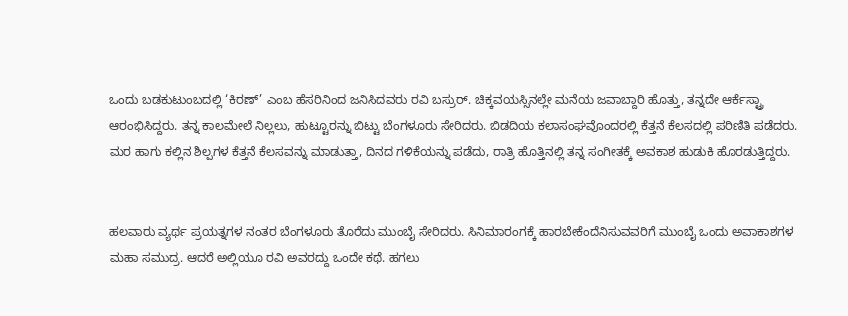ಒಂದು ಬಡಕುಟುಂಬದಲ್ಲಿ ‘ಕಿರಣ್’ ಎಂಬ ಹೆಸರಿನಿಂದ ಜನಿಸಿದವರು ರವಿ ಬಸ್ರುರ್. ಚಿಕ್ಕವಯಸ್ಸಿನಲ್ಲೇ ಮನೆಯ ಜವಾಬ್ದಾರಿ ಹೊತ್ತು, ತನ್ನದೇ ಆರ್ಕೆಸ್ಟ್ರಾ ಆರಂಭಿಸಿದ್ದರು. ತನ್ನ ಕಾಲಮೇಲೆ ನಿಲ್ಲಲು, ಹುಟ್ಟೂರನ್ನು ಬಿಟ್ಟು ಬೆಂಗಳೂರು ಸೇರಿದರು. ಬಿಡದಿಯ ಕಲಾಸಂಘವೊಂದರಲ್ಲಿ ಕೆತ್ತನೆ ಕೆಲಸದಲ್ಲಿ ಪರಿಣಿತಿ ಪಡೆದರು. ಮರ ಹಾಗು ಕಲ್ಲಿನ ಶಿಲ್ಪಗಳ ಕೆತ್ತನೆ ಕೆಲಸವನ್ನು ಮಾಡುತ್ತಾ, ದಿನದ ಗಳಿಕೆಯನ್ನು ಪಡೆದು, ರಾತ್ರಿ ಹೊತ್ತಿನಲ್ಲಿ ತನ್ನ ಸಂಗೀತಕ್ಕೆ ಅವಕಾಶ ಹುಡುಕಿ ಹೊರಡುತ್ತಿದ್ದರು.


ಹಲವಾರು ವ್ಯರ್ಥ ಪ್ರಯತ್ನಗಳ ನಂತರ ಬೆಂಗಳೂರು ತೊರೆದು ಮುಂಬೈ ಸೇರಿದರು. ಸಿನಿಮಾರಂಗಕ್ಕೆ ಹಾರಬೇಕೆಂದೆನಿಸುವವರಿಗೆ ಮುಂಬೈ ಒಂದು ಅವಾಕಾಶಗಳ ಮಹಾ ಸಮುದ್ರ. ಆದರೆ ಅಲ್ಲಿಯೂ ರವಿ ಅವರದ್ದು ಒಂದೇ ಕಥೆ. ಹಗಲು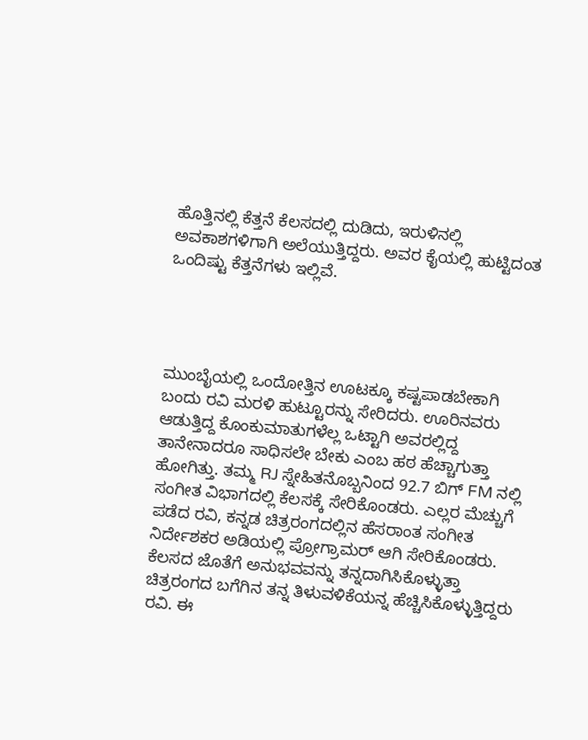ಹೊತ್ತಿನಲ್ಲಿ ಕೆತ್ತನೆ ಕೆಲಸದಲ್ಲಿ ದುಡಿದು, ಇರುಳಿನಲ್ಲಿ ಅವಕಾಶಗಳಿಗಾಗಿ ಅಲೆಯುತ್ತಿದ್ದರು. ಅವರ ಕೈಯಲ್ಲಿ ಹುಟ್ಟಿದಂತ ಒಂದಿಷ್ಟು ಕೆತ್ತನೆಗಳು ಇಲ್ಲಿವೆ.




ಮುಂಬೈಯಲ್ಲಿ ಒಂದೋತ್ತಿನ ಊಟಕ್ಕೂ ಕಷ್ಟಪಾಡಬೇಕಾಗಿ ಬಂದು ರವಿ ಮರಳಿ ಹುಟ್ಟೂರನ್ನು ಸೇರಿದರು. ಊರಿನವರು ಆಡುತ್ತಿದ್ದ ಕೊಂಕುಮಾತುಗಳೆಲ್ಲ ಒಟ್ಟಾಗಿ ಅವರಲ್ಲಿದ್ದ ತಾನೇನಾದರೂ ಸಾಧಿಸಲೇ ಬೇಕು ಎಂಬ ಹಠ ಹೆಚ್ಚಾಗುತ್ತಾ ಹೋಗಿತ್ತು. ತಮ್ಮ RJ ಸ್ನೇಹಿತನೊಬ್ಬನಿಂದ 92.7 ಬಿಗ್ FM ನಲ್ಲಿ ಸಂಗೀತ ವಿಭಾಗದಲ್ಲಿ ಕೆಲಸಕ್ಕೆ ಸೇರಿಕೊಂಡರು. ಎಲ್ಲರ ಮೆಚ್ಚುಗೆ ಪಡೆದ ರವಿ, ಕನ್ನಡ ಚಿತ್ರರಂಗದಲ್ಲಿನ ಹೆಸರಾಂತ ಸಂಗೀತ ನಿರ್ದೇಶಕರ ಅಡಿಯಲ್ಲಿ ಪ್ರೋಗ್ರಾಮರ್ ಆಗಿ ಸೇರಿಕೊಂಡರು. ಕೆಲಸದ ಜೊತೆಗೆ ಅನುಭವವನ್ನು ತನ್ನದಾಗಿಸಿಕೊಳ್ಳುತ್ತಾ ಚಿತ್ರರಂಗದ ಬಗೆಗಿನ ತನ್ನ ತಿಳುವಳಿಕೆಯನ್ನ ಹೆಚ್ಚಿಸಿಕೊಳ್ಳುತ್ತಿದ್ದರು ರವಿ. ಈ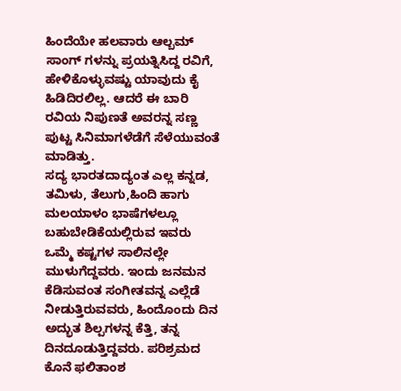ಹಿಂದೆಯೇ ಹಲವಾರು ಆಲ್ಬಮ್ ಸಾಂಗ್ ಗಳನ್ನು ಪ್ರಯತ್ನಿಸಿದ್ದ ರವಿಗೆ, ಹೇಳಿಕೊಳ್ಳುವಷ್ಟು ಯಾವುದು ಕೈ ಹಿಡಿದಿರಲಿಲ್ಲ. ಆದರೆ ಈ ಬಾರಿ ರವಿಯ ನಿಪುಣತೆ ಅವರನ್ನ ಸಣ್ಣ ಪುಟ್ಟ ಸಿನಿಮಾಗಳೆಡೆಗೆ ಸೆಳೆಯುವಂತೆ ಮಾಡಿತ್ತು.
ಸದ್ಯ ಭಾರತದಾದ್ಯಂತ ಎಲ್ಲ ಕನ್ನಡ, ತಮಿಳು, ತೆಲುಗು,ಹಿಂದಿ ಹಾಗು ಮಲಯಾಳಂ ಭಾಷೆಗಳಲ್ಲೂ ಬಹುಬೇಡಿಕೆಯಲ್ಲಿರುವ ಇವರು ಒಮ್ಮೆ ಕಷ್ಟಗಳ ಸಾಲಿನಲ್ಲೇ ಮುಳುಗೆದ್ದವರು. ಇಂದು ಜನಮನ ಕೆಡಿಸುವಂತ ಸಂಗೀತವನ್ನ ಎಲ್ಲೆಡೆ ನೀಡುತ್ತಿರುವವರು, ಹಿಂದೊಂದು ದಿನ ಅದ್ಭುತ ಶಿಲ್ಪಗಳನ್ನ ಕೆತ್ತಿ, ತನ್ನ ದಿನದೂಡುತ್ತಿದ್ದವರು. ಪರಿಶ್ರಮದ ಕೊನೆ ಫಲಿತಾಂಶ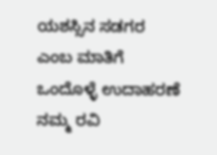ಯಶಸ್ಸಿನ ಸಡಗರ ಎಂಬ ಮಾತಿಗೆ ಒಂದೊಳ್ಳೆ ಉದಾಹರಣೆ ನಮ್ಮ ರವಿ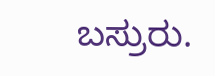ಬಸ್ರುರು.